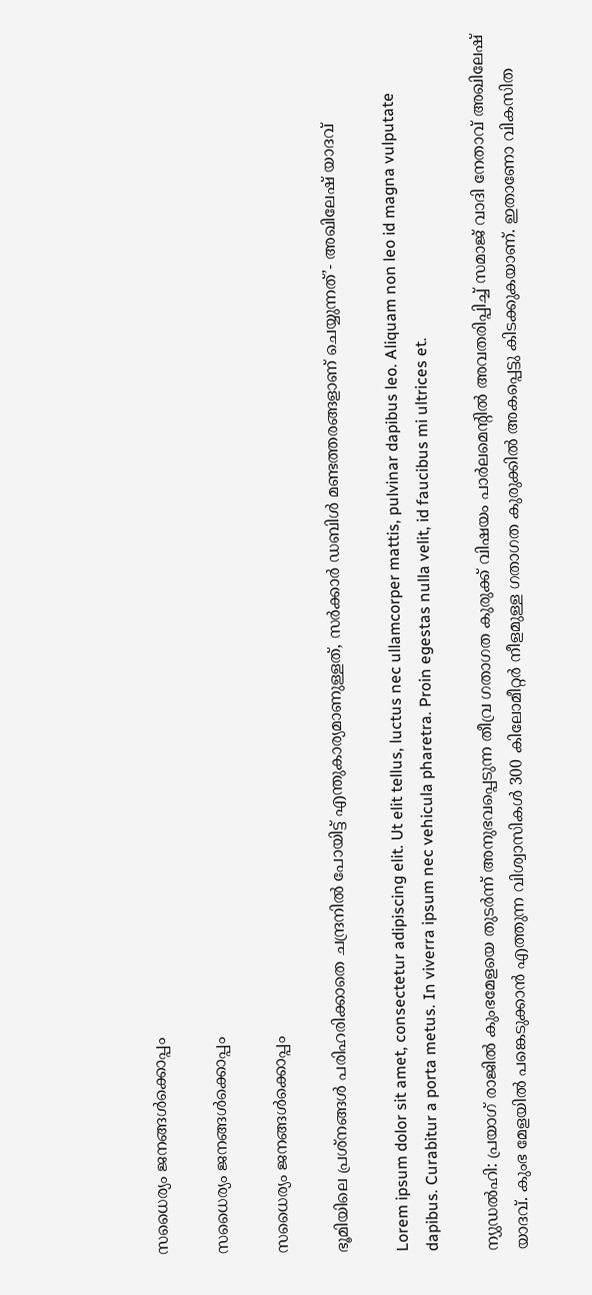സധൈര്യം ജനങ്ങൾക്കൊപ്പം

സധൈര്യം ജനങ്ങൾക്കൊപ്പം

സധൈര്യം ജനങ്ങൾക്കൊപ്പം

ഭൂമിയിലെ പ്രശ്‌നങ്ങൾ പരിഹരിക്കാതെ ചന്ദ്രനില്‍ പോയിട്ട് എന്തുകാര്യമാണുള്ളത്, സര്‍ക്കാര്‍ ഡബിള്‍ മണ്ടത്തരങ്ങളാണ് ചെയ്യുന്നത്’- അഖിലേഷ് യാദവ്

Lorem ipsum dolor sit amet, consectetur adipiscing elit. Ut elit tellus, luctus nec ullamcorper mattis, pulvinar dapibus leo. Aliquam non leo id magna vulputate dapibus. Curabitur a porta metus. In viverra ipsum nec vehicula pharetra. Proin egestas nulla velit, id faucibus mi ultrices et.

ന്യുഡല്‍ഹി: പ്രയാഗ് രാജില്‍ കുംഭമേളയെ തുടര്‍ന്ന് അനുഭവപ്പെടുന്ന തീവ്ര ഗതാഗത കുരുക്ക് വിഷയം പാര്‍ലമെന്റില്‍ അവതരിപ്പിച്ച് സമാജ് വാദി നേതാവ് അഖിലേഷ് യാദവ്. കുംഭ മേളയില്‍ പങ്കെടുക്കാന്‍ എത്തുന്ന വിശ്വാസികള്‍ 300 കിലോമീറ്റര്‍ നീളമുള്ള ഗതാഗത കുരുക്കില്‍ അകപ്പെട്ടു കിടക്കുകയാണ്. ഇതാണോ വികസിത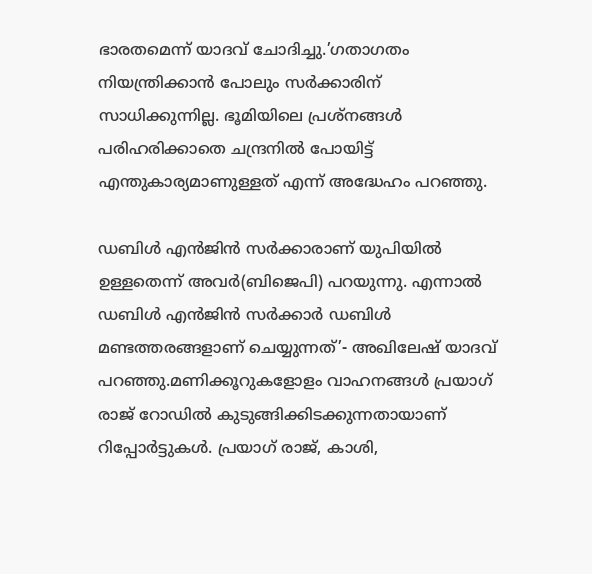ഭാരതമെന്ന് യാദവ് ചോദിച്ചു.’ഗതാഗതം നിയന്ത്രിക്കാന്‍ പോലും സര്‍ക്കാരിന് സാധിക്കുന്നില്ല. ഭൂമിയിലെ പ്രശ്‌നങ്ങൾ പരിഹരിക്കാതെ ചന്ദ്രനില്‍ പോയിട്ട് എന്തുകാര്യമാണുള്ളത് എന്ന് അദ്ധേഹം പറഞ്ഞു.

ഡബിള്‍ എന്‍ജിന്‍ സര്‍ക്കാരാണ് യുപിയില്‍ ഉള്ളതെന്ന് അവര്‍(ബിജെപി) പറയുന്നു. എന്നാൽ ഡബിള്‍ എന്‍ജിന്‍ സര്‍ക്കാര്‍ ഡബിള്‍ മണ്ടത്തരങ്ങളാണ് ചെയ്യുന്നത്’- അഖിലേഷ് യാദവ് പറഞ്ഞു.മണിക്കൂറുകളോളം വാഹനങ്ങള്‍ പ്രയാഗ് രാജ് റോഡില്‍ കുടുങ്ങിക്കിടക്കുന്നതായാണ് റിപ്പോര്‍ട്ടുകള്‍. പ്രയാഗ് രാജ്, കാശി,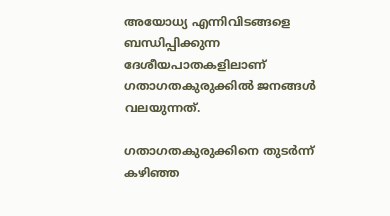അയോധ്യ എന്നിവിടങ്ങളെ ബന്ധിപ്പിക്കുന്ന ദേശീയപാതകളിലാണ് ഗതാഗതകുരുക്കില്‍ ജനങ്ങള്‍ വലയുന്നത്.

ഗതാഗതകുരുക്കിനെ തുടര്‍ന്ന് കഴിഞ്ഞ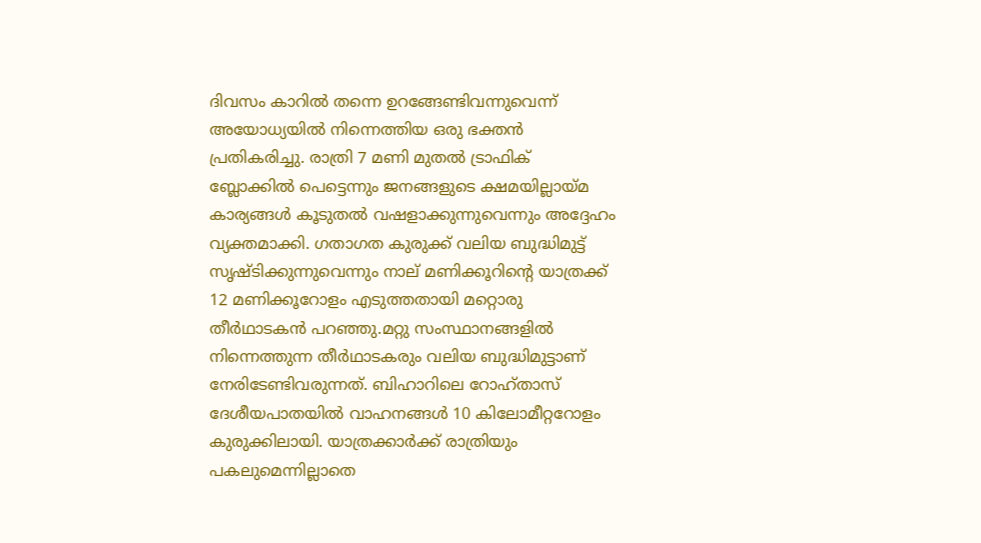ദിവസം കാറില്‍ തന്നെ ഉറങ്ങേണ്ടിവന്നുവെന്ന് അയോധ്യയില്‍ നിന്നെത്തിയ ഒരു ഭക്തന്‍ പ്രതികരിച്ചു. രാത്രി 7 മണി മുതല്‍ ട്രാഫിക് ബ്ലോക്കില്‍ പെട്ടെന്നും ജനങ്ങളുടെ ക്ഷമയില്ലായ്മ കാര്യങ്ങള്‍ കൂടുതല്‍ വഷളാക്കുന്നുവെന്നും അദ്ദേഹം വ്യക്തമാക്കി. ഗതാഗത കുരുക്ക് വലിയ ബുദ്ധിമുട്ട് സൃഷ്ടിക്കുന്നുവെന്നും നാല് മണിക്കൂറിന്റെ യാത്രക്ക് 12 മണിക്കൂറോളം എടുത്തതായി മറ്റൊരു തീര്‍ഥാടകന്‍ പറഞ്ഞു.മറ്റു സംസ്ഥാനങ്ങളില്‍ നിന്നെത്തുന്ന തീര്‍ഥാടകരും വലിയ ബുദ്ധിമുട്ടാണ് നേരിടേണ്ടിവരുന്നത്. ബിഹാറിലെ റോഹ്താസ് ദേശീയപാതയില്‍ വാഹനങ്ങള്‍ 10 കിലോമീറ്ററോളം കുരുക്കിലായി. യാത്രക്കാര്‍ക്ക് രാത്രിയും പകലുമെന്നില്ലാതെ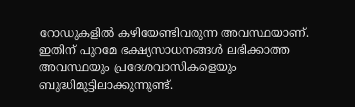റോഡുകളില്‍ കഴിയേണ്ടിവരുന്ന അവസ്ഥയാണ്. ഇതിന് പുറമേ ഭക്ഷ്യസാധനങ്ങള്‍ ലഭിക്കാത്ത അവസ്ഥയും പ്രദേശവാസികളെയും ബുദ്ധിമുട്ടിലാക്കുന്നുണ്ട്.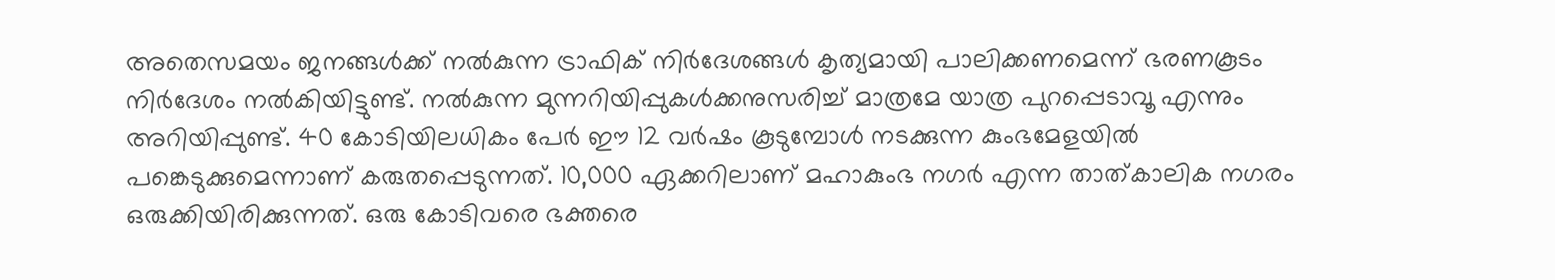അതെസമയം ജനങ്ങള്‍ക്ക് നല്‍കുന്ന ട്രാഫിക് നിര്‍ദേശങ്ങള്‍ കൃത്യമായി പാലിക്കണമെന്ന് ഭരണകൂടം നിര്‍ദേശം നല്‍കിയിട്ടുണ്ട്. നല്‍കുന്ന മുന്നറിയിപ്പുകള്‍ക്കനുസരിച്ച് മാത്രമേ യാത്ര പുറപ്പെടാവൂ എന്നും അറിയിപ്പുണ്ട്. 40 കോടിയിലധികം പേര്‍ ഈ 12 വര്‍ഷം കൂടുമ്പോള്‍ നടക്കുന്ന കുംഭമേളയില്‍ പങ്കെടുക്കുമെന്നാണ് കരുതപ്പെടുന്നത്. 10,000 ഏക്കറിലാണ് മഹാകുംഭ നഗര്‍ എന്ന താത്കാലിക നഗരം ഒരുക്കിയിരിക്കുന്നത്. ഒരു കോടിവരെ ഭക്തരെ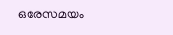ഒരേസമയം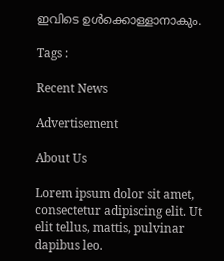ഇവിടെ ഉള്‍ക്കൊള്ളാനാകും.

Tags :

Recent News

Advertisement

About Us

Lorem ipsum dolor sit amet, consectetur adipiscing elit. Ut elit tellus, mattis, pulvinar dapibus leo.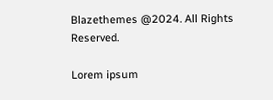Blazethemes @2024. All Rights Reserved.

Lorem ipsum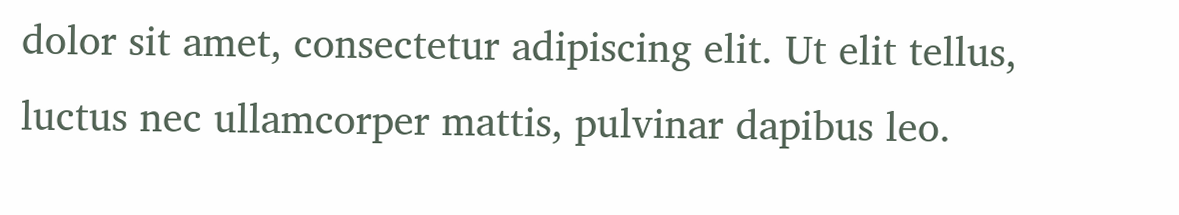dolor sit amet, consectetur adipiscing elit. Ut elit tellus, luctus nec ullamcorper mattis, pulvinar dapibus leo.